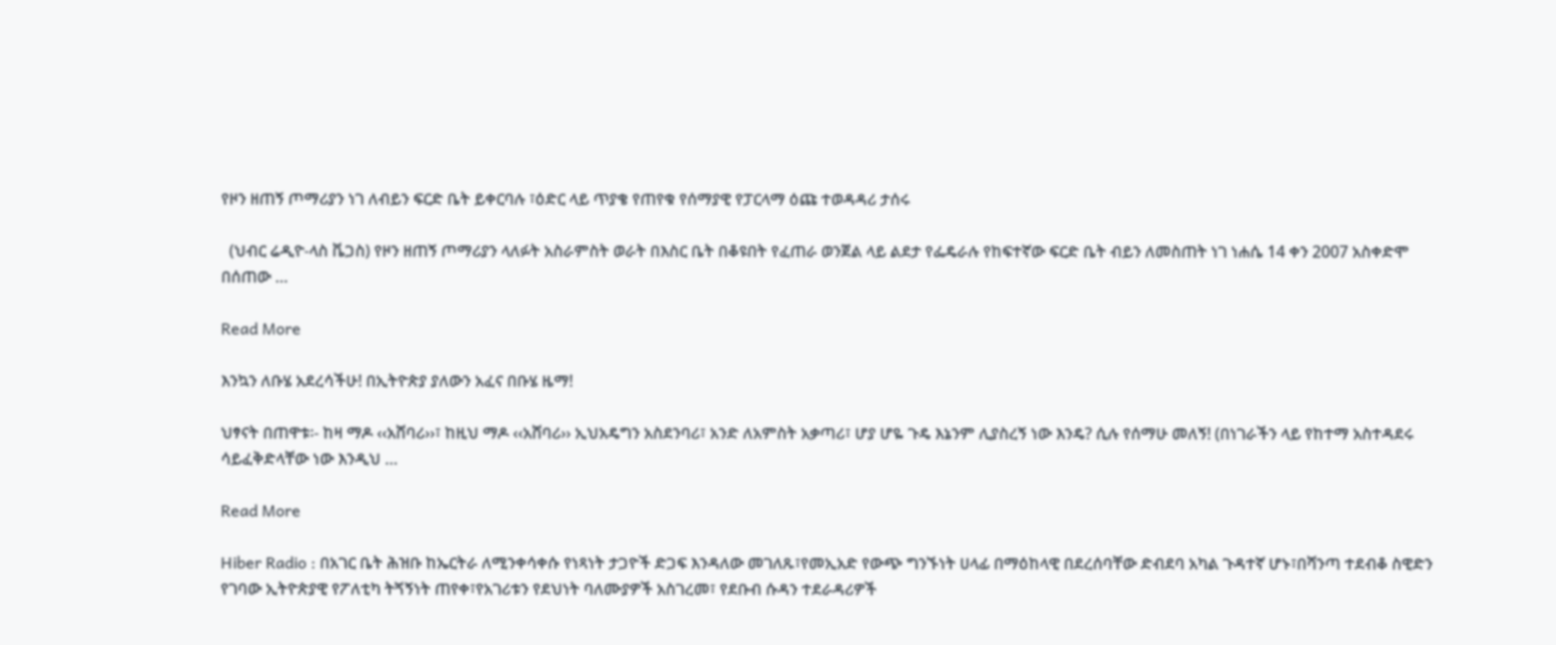የዞን ዘጠኝ ጦማሪያን ነገ ለብይን ፍርድ ቤት ይቀርባሉ ፣ዕድር ላይ ጥያቄ የጠየቁ የሰማያዊ የፓርላማ ዕጩ ተወዳዳሪ ታሰሩ

  (ህብር ሬዲዮ-ላስ ቬጋስ) የዞን ዘጠኝ ጦማሪያን ላለፉት አስራምስት ወራት በእስር ቤት በቆዩበት የፈጠራ ወንጀል ላይ ልደታ የፌዴራሉ የከፍተኛው ፍርድ ቤት ብይን ለመስጠት ነገ ነሐሴ 14 ቀን 2007 አስቀድሞ በሰጠው …

Read More

እንኳን ለቡሄ አደረሳችሁ! በኢትዮጵያ ያለውን አፈና በቡሄ ዜማ!

ህፃናት በጠዋቱ፡- ከዛ ማዶ ‹‹አሸባሪ››፣ ከዚህ ማዶ ‹‹አሸባሪ›› ኢህአዴግን አስደንባሪ፣ አንድ ለአምስት አቃጣሪ፣ ሆያ ሆዬ ጉዴ እኔንም ሊያስረኝ ነው እንዴ? ሲሉ የሰማሁ መለኝ! (በነገራችን ላይ የከተማ አስተዳደሩ ሳይፈቅድላቸው ነው እንዲህ …

Read More

Hiber Radio : በአገር ቤት ሕዝቡ ከኤርትራ ለሚንቀሳቀሱ የነጻነት ታጋዮች ድጋፍ እንዳለው መገለጹ፣የመኢአድ የውጭ ግንኙነት ሀላፊ በማዕከላዊ በደረሰባቸው ድብደባ አካል ጉዳተኛ ሆኑ፣በሻንጣ ተደብቆ ስዊድን የገባው ኢትዮጵያዊ የፖለቲካ ትጘኝነት ጠየቀ፣የአገሪቱን የደህነት ባለሙያዎች አስገረመ፣ የደቡብ ሱዳን ተደራዳሪዎች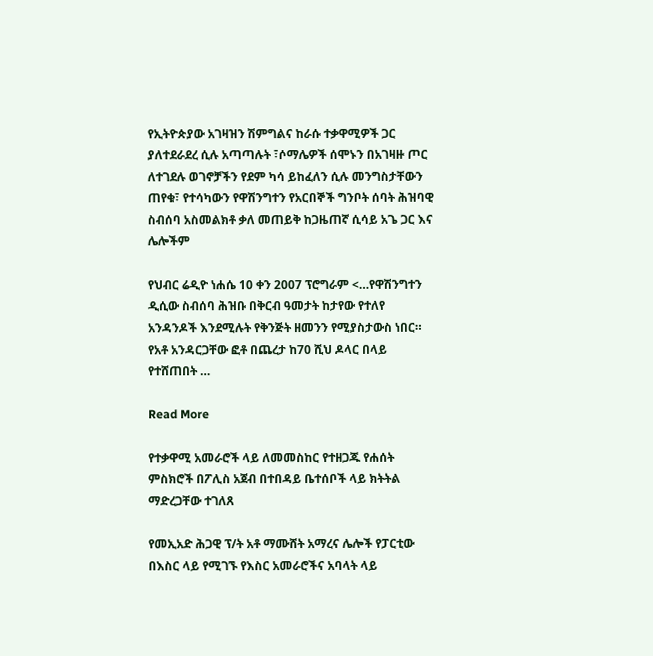የኢትዮጵያው አገዛዝን ሽምግልና ከራሱ ተቃዋሚዎች ጋር ያለተደራደረ ሲሉ አጣጣሉት ፣ሶማሌዎች ሰሞኑን በአገዛዙ ጦር ለተገደሉ ወገኖቻችን የደም ካሳ ይከፈለን ሲሉ መንግስታቸውን ጠየቁ፣ የተሳካውን የዋሽንግተን የአርበኞች ግንቦት ሰባት ሕዝባዊ ስብሰባ አስመልክቶ ቃለ መጠይቅ ከጋዜጠኛ ሲሳይ አጌ ጋር እና ሌሎችም

የህብር ሬዲዮ ነሐሴ 10 ቀን 2007 ፕሮግራም <…የዋሽንግተን ዲሲው ስብሰባ ሕዝቡ በቅርብ ዓመታት ከታየው የተለየ አንዳንዶች እንደሚሉት የቅንጅት ዘመንን የሚያስታውስ ነበር። የአቶ አንዳርጋቸው ፎቶ በጨረታ ከ70 ሺህ ዶላር በላይ የተሸጠበት …

Read More

የተቃዋሚ አመራሮች ላይ ለመመስከር የተዘጋጁ የሐሰት ምስክሮች በፖሊስ አጀብ በተበዳይ ቤተሰቦች ላይ ክትትል ማድረጋቸው ተገለጸ

የመኢአድ ሕጋዊ ፕ/ት አቶ ማሙሸት አማረና ሌሎች የፓርቲው በእስር ላይ የሚገኙ የእስር አመራሮችና አባላት ላይ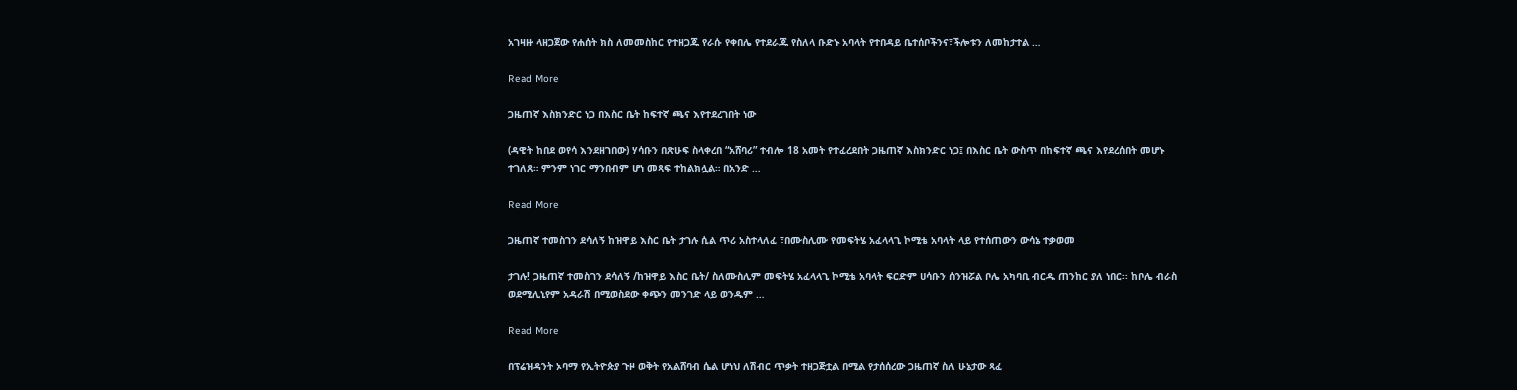አገዛዙ ላዘጋጀው የሐሰት ክስ ለመመስከር የተዘጋጁ የራሱ የቀበሌ የተደራጁ የስለላ ቡድኑ አባላት የተበዳይ ቤተሰቦችንና፣ችሎቱን ለመከታተል …

Read More

ጋዜጠኛ እስክንድር ነጋ በእስር ቤት ከፍተኛ ጫና እየተደረገበት ነው

(ዳዊት ከበደ ወየሳ እንደዘገበው) ሃሳቡን በጽሁፍ ስላቀረበ “አሸባሪ” ተብሎ 18 አመት የተፈረደበት ጋዜጠኛ እስክንድር ነጋ፤ በእስር ቤት ውስጥ በከፍተኛ ጫና እየደረሰበት መሆኑ ተገለጸ። ምንም ነገር ማንበብም ሆነ መጻፍ ተከልክሏል። በአንድ …

Read More

ጋዜጠኛ ተመስገን ደሳለኝ ከዝዋይ እስር ቤት ታገሉ ሲል ጥሪ አስተላለፈ ፣በሙስሊሙ የመፍትሄ አፈላላጊ ኮሚቴ አባላት ላይ የተሰጠውን ውሳኔ ተቃወመ

ታገሉ! ጋዜጠኛ ተመስገን ደሳለኝ /ከዝዋይ እስር ቤት/ ስለሙስሊም መፍትሄ አፈላላጊ ኮሚቴ አባላት ፍርድም ሀሳቡን ሰንዝሯል ቦሌ አካባቢ ብርዱ ጠንከር ያለ ነበር፡፡ ከቦሌ ብራስ ወደሚሊኒየም አዳራሽ በሚወስደው ቀጭን መንገድ ላይ ወንዱም …

Read More

በፕሬዝዳንት ኦባማ የኢትዮጵያ ጉዞ ወቅት የአልሸባብ ሴል ሆነህ ለሽብር ጥቃት ተዘጋጅቷል በሚል የታሰሰረው ጋዜጠኛ ስለ ሁኔታው ጻፈ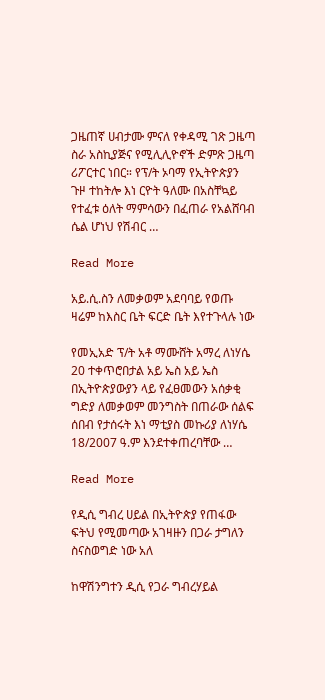ጋዜጠኛ ሀብታሙ ምናለ የቀዳሚ ገጽ ጋዜጣ ስራ አስኪያጅና የሚሊሊዮኖች ድምጽ ጋዜጣ ሪፖርተር ነበር። የፕ/ት ኦባማ የኢትዮጵያን ጉዞ ተከትሎ እነ ርዮት ዓለሙ በአስቸኳይ የተፈቱ ዕለት ማምሳውን በፈጠራ የአልሸባብ ሴል ሆነህ የሽብር …

Read More

አይ.ሲ.ስን ለመቃወም አደባባይ የወጡ ዛሬም ከእስር ቤት ፍርድ ቤት እየተጉላሉ ነው

የመኢአድ ፕ/ት አቶ ማሙሸት አማረ ለነሃሴ 20 ተቀጥሮበታል አይ ኤስ አይ ኤስ በኢትዮጵያውያን ላይ የፈፀመውን አሰቃቂ ግድያ ለመቃወም መንግስት በጠራው ሰልፍ ሰበብ የታሰሩት እነ ማቲያስ መኩሪያ ለነሃሴ 18/2007 ዓ.ም እንደተቀጠረባቸው …

Read More

የዲሲ ግብረ ሀይል በኢትዮጵያ የጠፋው ፍትህ የሚመጣው አገዛዙን በጋራ ታግለን ስናስወግድ ነው አለ

ከዋሽንግተን ዲሲ የጋራ ግብረሃይል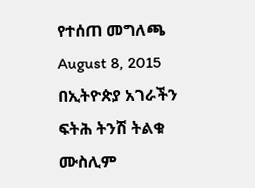የተሰጠ መግለጫ August 8, 2015 በኢትዮጵያ አገራችን ፍትሕ ትንሽ ትልቁ ሙስሊም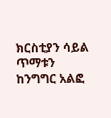ክርስቲያን ሳይል ጥማቱን ከንግግር አልፎ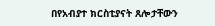በየአብያተ ክርስቲያናት ጸሎታቸውን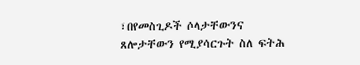፣በየመስጊዶች ሶላታቸውንና ጸሎታቸውን የሚያሳርጉት ስለ ፍትሕ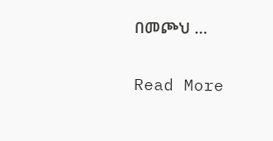በመጮህ …

Read More